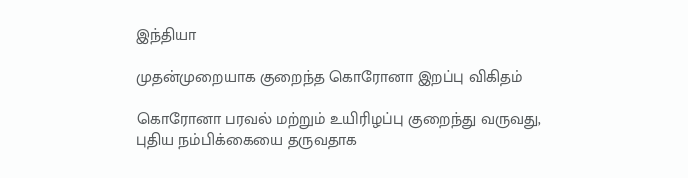இந்தியா

முதன்முறையாக குறைந்த கொரோனா இறப்பு விகிதம்

கொரோனா பரவல் மற்றும் உயிரிழப்பு குறைந்து வருவது, புதிய நம்பிக்கையை தருவதாக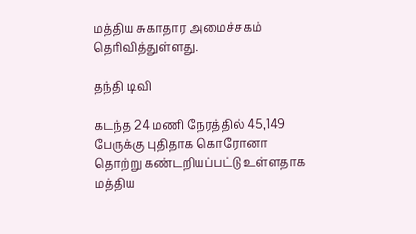மத்திய சுகாதார அமைச்சகம் தெரிவித்துள்ளது.

தந்தி டிவி

கடந்த 24 மணி நேரத்தில் 45,149 பேருக்கு புதிதாக கொரோனா தொற்று கண்டறியப்பட்டு உள்ளதாக மத்திய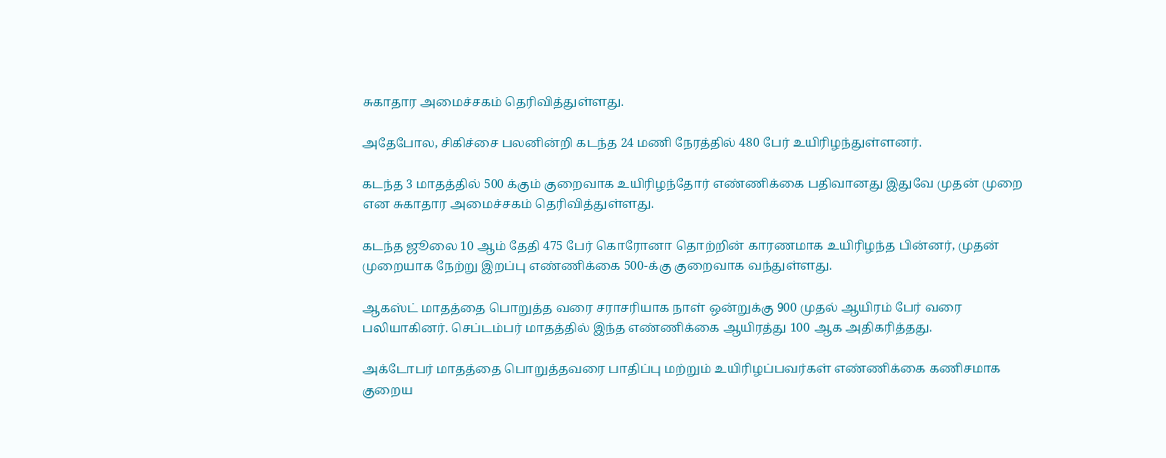சுகாதார அமைச்சகம் தெரிவித்துள்ளது.

அதேபோல, சிகிச்சை பலனின்றி கடந்த 24 மணி நேரத்தில் 480 பேர் உயிரிழந்துள்ளனர்.

கடந்த 3 மாதத்தில் 500 க்கும் குறைவாக உயிரிழந்தோர் எண்ணிக்கை பதிவானது இதுவே முதன் முறை என சுகாதார அமைச்சகம் தெரிவித்துள்ளது.

கடந்த ஜூலை 10 ஆம் தேதி 475 பேர் கொரோனா தொற்றின் காரணமாக உயிரிழந்த பின்னர், முதன் முறையாக நேற்று இறப்பு எண்ணிக்கை 500-க்கு குறைவாக வந்துள்ளது.

ஆகஸ்ட் மாதத்தை பொறுத்த வரை சராசரியாக நாள் ஒன்றுக்கு 900 முதல் ஆயிரம் பேர் வரை பலியாகினர். செப்டம்பர் மாதத்தில் இந்த எண்ணிக்கை ஆயிரத்து 100 ஆக அதிகரித்தது.

அக்டோபர் மாதத்தை பொறுத்தவரை பாதிப்பு மற்றும் உயிரிழப்பவர்கள் எண்ணிக்கை கணிசமாக குறைய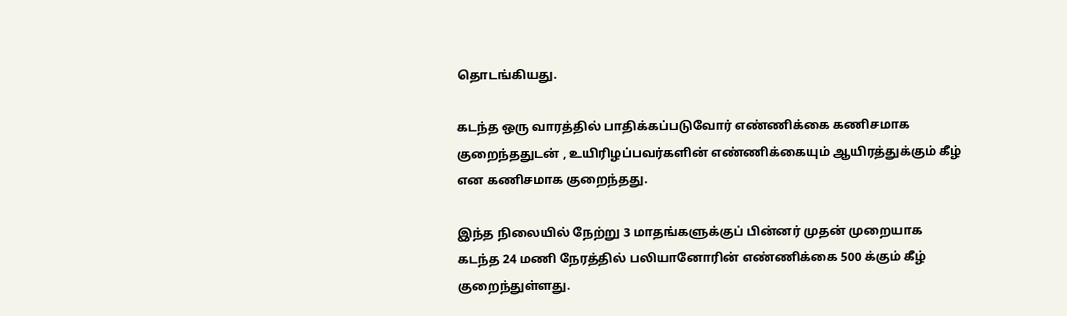தொடங்கியது.

கடந்த ஒரு வாரத்தில் பாதிக்கப்படுவோர் எண்ணிக்கை கணிசமாக குறைந்ததுடன் , உயிரிழப்பவர்களின் எண்ணிக்கையும் ஆயிரத்துக்கும் கீழ் என கணிசமாக குறைந்தது.

இந்த நிலையில் நேற்று 3 மாதங்களுக்குப் பின்னர் முதன் முறையாக கடந்த 24 மணி நேரத்தில் பலியானோரின் எண்ணிக்கை 500 க்கும் கீழ் குறைந்துள்ளது.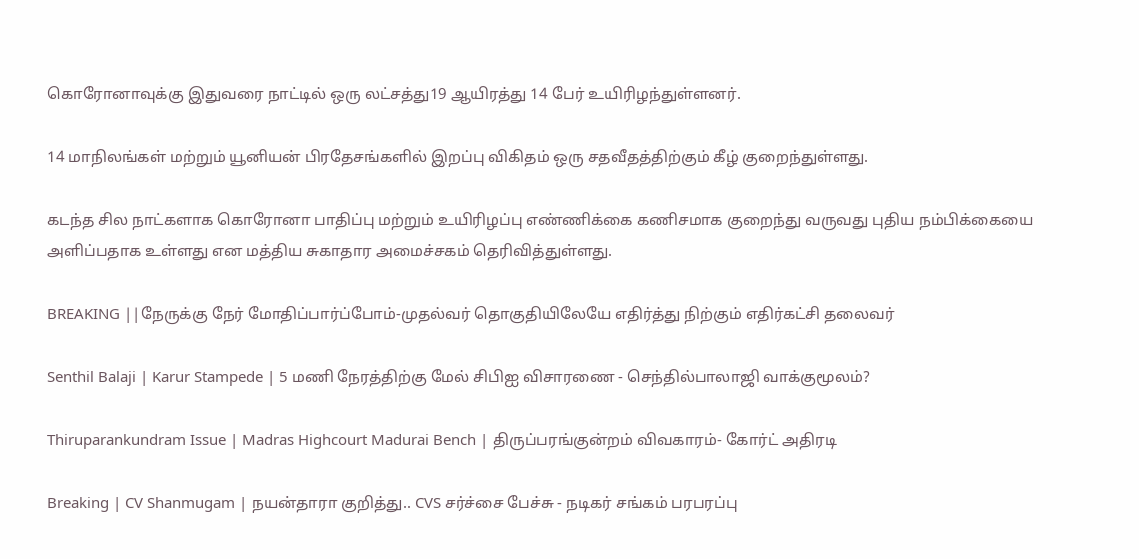கொரோனாவுக்கு இதுவரை நாட்டில் ஒரு லட்சத்து19 ஆயிரத்து 14 பேர் உயிரிழந்துள்ளனர்.

14 மாநிலங்கள் மற்றும் யூனியன் பிரதேசங்களில் இறப்பு விகிதம் ஒரு சதவீதத்திற்கும் கீழ் குறைந்துள்ளது.

கடந்த சில நாட்களாக கொரோனா பாதிப்பு மற்றும் உயிரிழப்பு எண்ணிக்கை கணிசமாக குறைந்து வருவது புதிய நம்பிக்கையை அளிப்பதாக உள்ளது என மத்திய சுகாதார அமைச்சகம் தெரிவித்துள்ளது.

BREAKING ||நேருக்கு நேர் மோதிப்பார்ப்போம்-முதல்வர் தொகுதியிலேயே எதிர்த்து நிற்கும் எதிர்கட்சி தலைவர்

Senthil Balaji | Karur Stampede | 5 மணி நேரத்திற்கு மேல் சிபிஐ விசாரணை - செந்தில்பாலாஜி வாக்குமூலம்?

Thiruparankundram Issue | Madras Highcourt Madurai Bench | திருப்பரங்குன்றம் விவகாரம்- கோர்ட் அதிரடி

Breaking | CV Shanmugam | நயன்தாரா குறித்து.. CVS சர்ச்சை பேச்சு - நடிகர் சங்கம் பரபரப்பு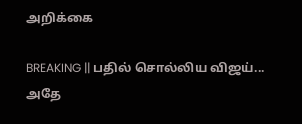அறிக்கை

BREAKING || பதில் சொல்லிய விஜய்... அதே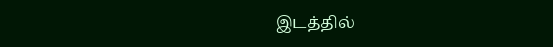இடத்தில்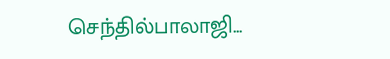செந்தில்பாலாஜி...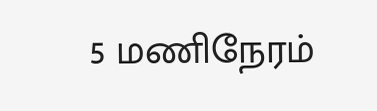5 மணிநேரம்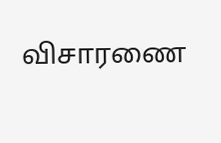விசாரணை